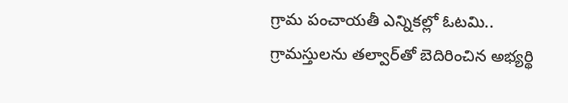గ్రామ పంచాయతీ ఎన్నికల్లో ఓటమి.. గ్రామస్తులను తల్వార్‌తో బెదిరించిన అభ్యర్థి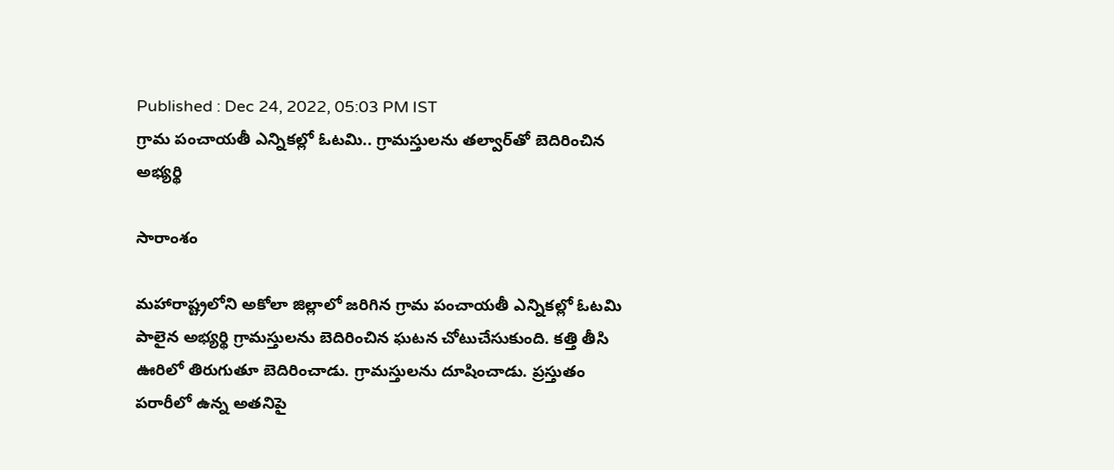Published : Dec 24, 2022, 05:03 PM IST
గ్రామ పంచాయతీ ఎన్నికల్లో ఓటమి.. గ్రామస్తులను తల్వార్‌తో బెదిరించిన అభ్యర్థి

సారాంశం

మహారాష్ట్రలోని అకోలా జిల్లాలో జరిగిన గ్రామ పంచాయతీ ఎన్నికల్లో ఓటమి పాలైన అభ్యర్థి గ్రామస్తులను బెదిరించిన ఘటన చోటుచేసుకుంది. కత్తి తీసి ఊరిలో తిరుగుతూ బెదిరించాడు. గ్రామస్తులను దూషించాడు. ప్రస్తుతం పరారీలో ఉన్న అతనిపై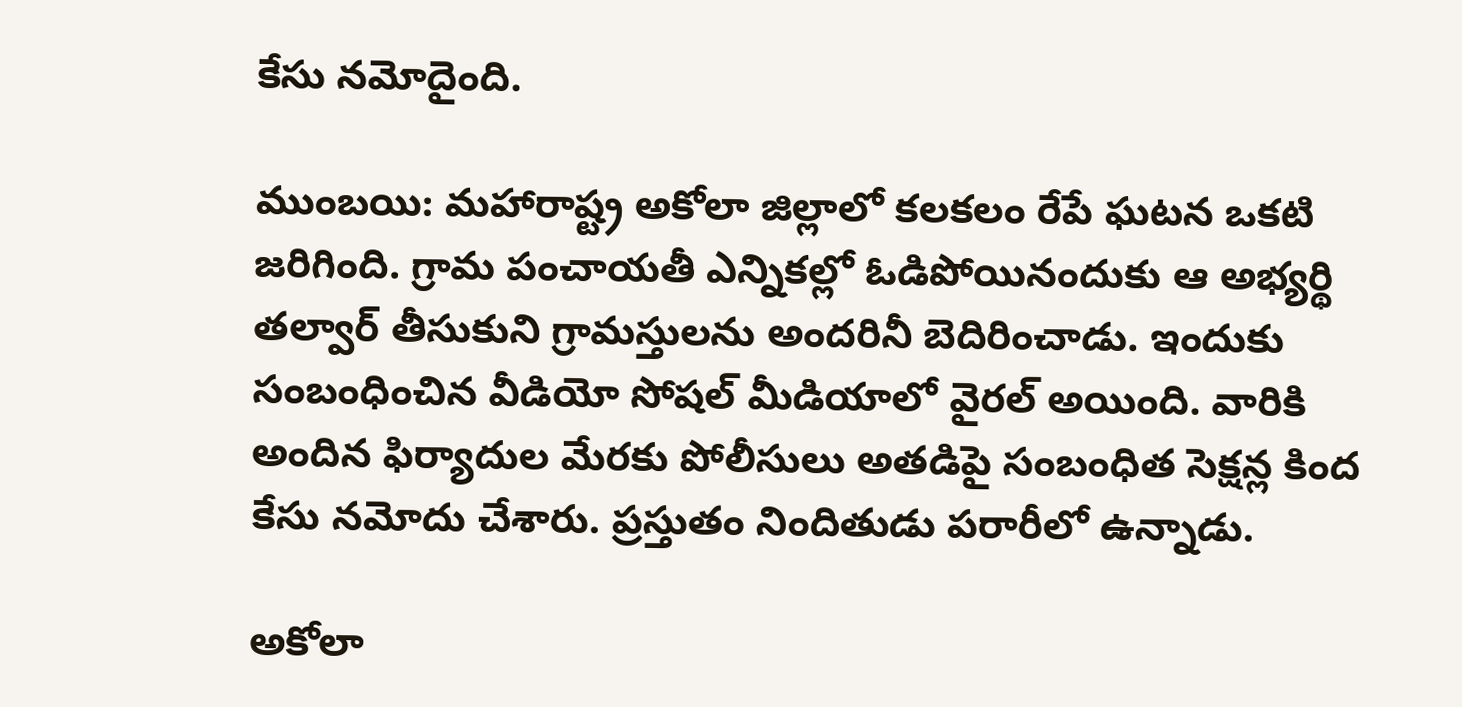కేసు నమోదైంది.

ముంబయి: మహారాష్ట్ర అకోలా జిల్లాలో కలకలం రేపే ఘటన ఒకటి జరిగింది. గ్రామ పంచాయతీ ఎన్నికల్లో ఓడిపోయినందుకు ఆ అభ్యర్థి తల్వార్ తీసుకుని గ్రామస్తులను అందరినీ బెదిరించాడు. ఇందుకు సంబంధించిన వీడియో సోషల్ మీడియాలో వైరల్ అయింది. వారికి అందిన ఫిర్యాదుల మేరకు పోలీసులు అతడిపై సంబంధిత సెక్షన్ల కింద కేసు నమోదు చేశారు. ప్రస్తుతం నిందితుడు పరారీలో ఉన్నాడు.

అకోలా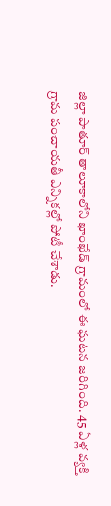జిల్లా పాతూర్ తాలూకాలోని ఖాంఖేడ్ గ్రామంలో ఈ ఘటన జరిగింది. 45 ఏళ్ల వ్యక్తి గ్రామ పంచాయతీ ఎన్నికల్లో పోటీ చేశాడు.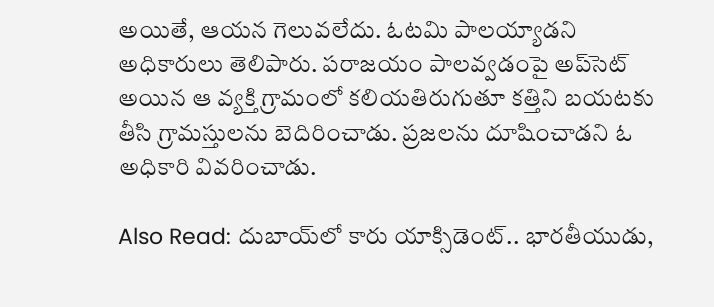అయితే, ఆయన గెలువలేదు. ఓటమి పాలయ్యాడని అధికారులు తెలిపారు. పరాజయం పాలవ్వడంపై అప్‌సెట్ అయిన ఆ వ్యక్తి గ్రామంలో కలియతిరుగుతూ కత్తిని బయటకు తీసి గ్రామస్తులను బెదిరించాడు. ప్రజలను దూషించాడని ఓ అధికారి వివరించాడు.

Also Read: దుబాయ్‌లో కారు యాక్సిడెంట్.. భారతీయుడు,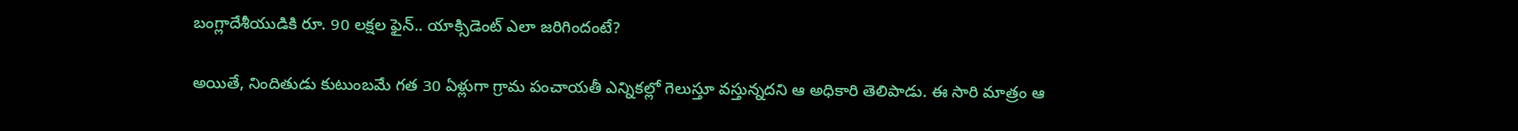బంగ్లాదేశీయుడికి రూ. 90 లక్షల ఫైన్.. యాక్సిడెంట్ ఎలా జరిగిందంటే?

అయితే, నిందితుడు కుటుంబమే గత 30 ఏళ్లుగా గ్రామ పంచాయతీ ఎన్నికల్లో గెలుస్తూ వస్తున్నదని ఆ అధికారి తెలిపాడు. ఈ సారి మాత్రం ఆ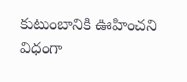కుటుంబానికి ఊహించని విధంగా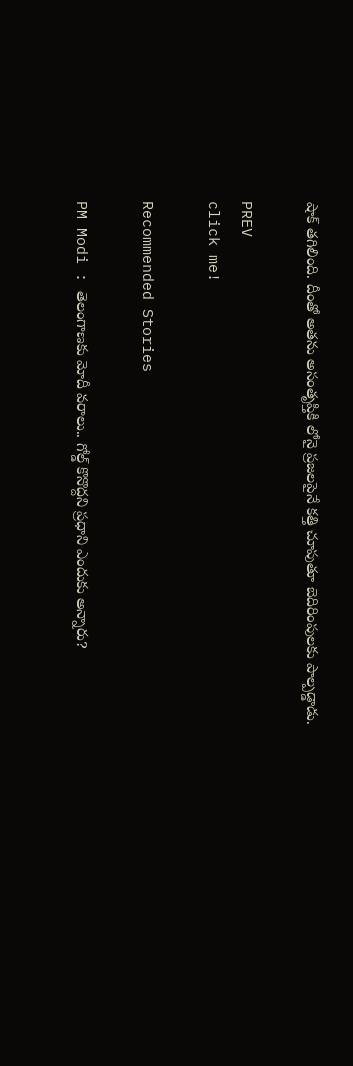షాక్ తగిలింది. దీంతో అతను అసంతృప్తికి లోనై ప్రజలపైనే కత్తి చూపుతూ బెదిరింపులకు పాల్పడ్డాడు.

PREV
click me!

Recommended Stories

PM Modi : తెలంగాణకు మోదీ వరాలు.. గోల్డ్ కొనొద్దని ప్రధాని ఎందుకు అన్నారు?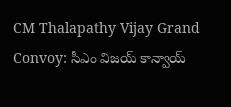CM Thalapathy Vijay Grand Convoy: సీఎం విజయ్ కాన్వాయ్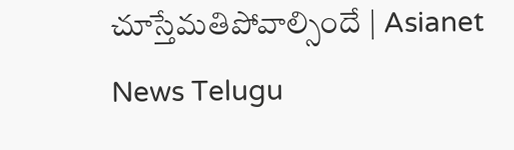చూస్తేమతిపోవాల్సిందే | Asianet News Telugu